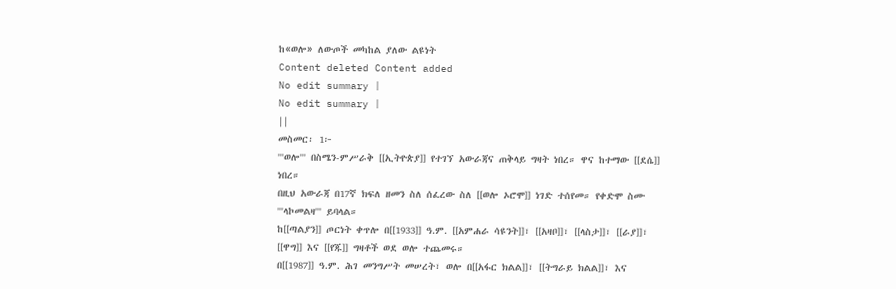ከ«ወሎ» ለውጦች መካከል ያለው ልዩነት
Content deleted Content added
No edit summary |
No edit summary |
||
መስመር፡ 1፦
'''ወሎ''' በስሜን-ምሥራቅ [[ኢትዮጵያ]] የተገኘ አውራጃና ጠቅላይ ግዛት ነበረ። ዋና ከተማው [[ደሴ]] ነበረ።
በዚህ አውራጃ በ17ኛ ክፍለ ዘመን ስለ ሰፈረው ስለ [[ወሎ ኦሮሞ]] ነገድ ተሰየመ። የቀድሞ ስሙ '''ላኮመልዛ''' ይባላል።
ከ[[ጣልያን]] ጦርነት ቀጥሎ በ[[1933]] ዓ.ም. [[አምሐራ ሳዩንት]]፣ [[አዛቦ]]፣ [[ላስታ]]፣ [[ራያ]]፣ [[ዋግ]] እና [[የጁ]] ግዛቶች ወደ ወሎ ተጨመሩ።
በ[[1987]] ዓ.ም. ሕገ መንግሥት መሠረት፣ ወሎ በ[[አፋር ክልል]]፣ [[ትግራይ ክልል]]፣ እና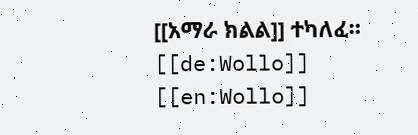[[አማራ ክልል]] ተካለፈ።
[[de:Wollo]]
[[en:Wollo]]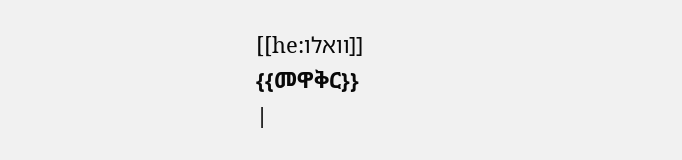[[he:וואלו]]
{{መዋቅር}}
|